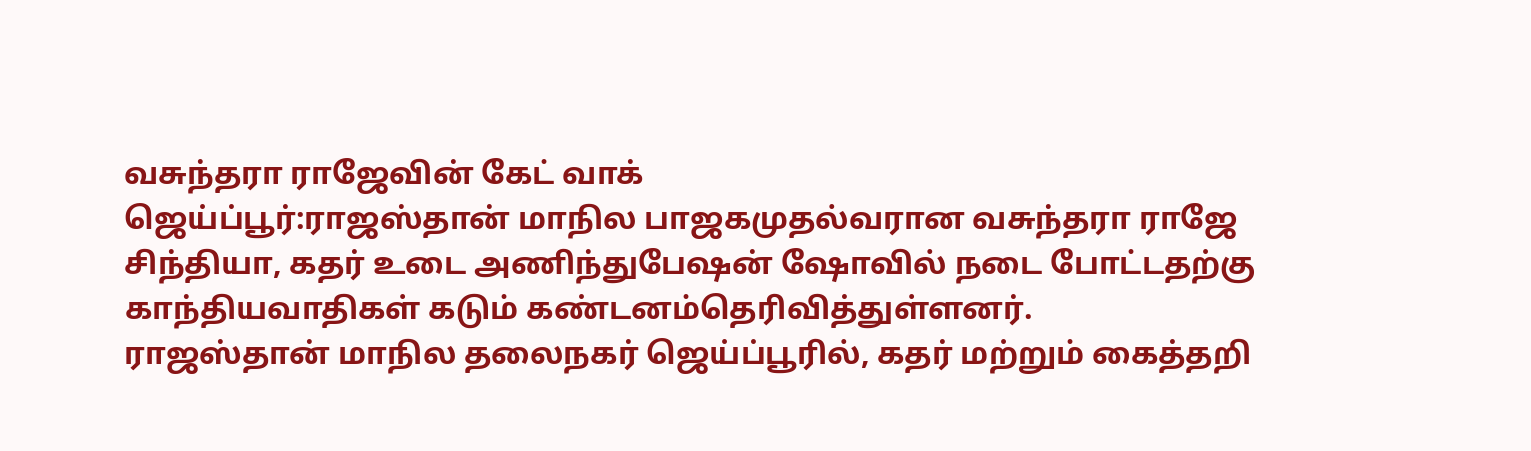வசுந்தரா ராஜேவின் கேட் வாக்
ஜெய்ப்பூர்:ராஜஸ்தான் மாநில பாஜகமுதல்வரான வசுந்தரா ராஜே சிந்தியா, கதர் உடை அணிந்துபேஷன் ஷோவில் நடை போட்டதற்கு காந்தியவாதிகள் கடும் கண்டனம்தெரிவித்துள்ளனர்.
ராஜஸ்தான் மாநில தலைநகர் ஜெய்ப்பூரில், கதர் மற்றும் கைத்தறி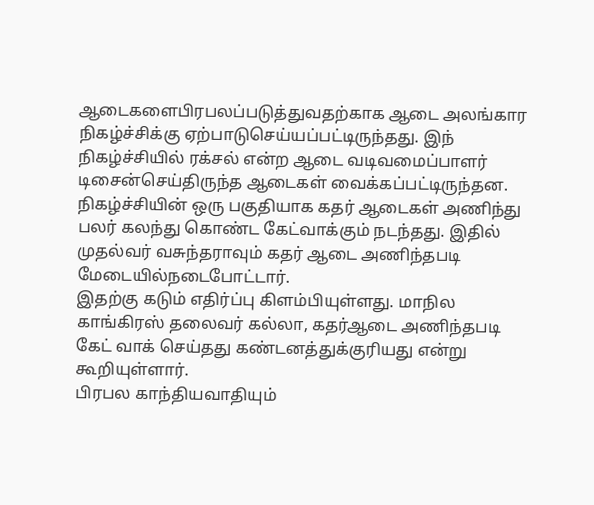ஆடைகளைபிரபலப்படுத்துவதற்காக ஆடை அலங்கார நிகழ்ச்சிக்கு ஏற்பாடுசெய்யப்பட்டிருந்தது. இந் நிகழ்ச்சியில் ரக்சல் என்ற ஆடை வடிவமைப்பாளர் டிசைன்செய்திருந்த ஆடைகள் வைக்கப்பட்டிருந்தன.
நிகழ்ச்சியின் ஒரு பகுதியாக கதர் ஆடைகள் அணிந்து பலர் கலந்து கொண்ட கேட்வாக்கும் நடந்தது. இதில் முதல்வர் வசுந்தராவும் கதர் ஆடை அணிந்தபடி மேடையில்நடைபோட்டார்.
இதற்கு கடும் எதிர்ப்பு கிளம்பியுள்ளது. மாநில காங்கிரஸ் தலைவர் கல்லா, கதர்ஆடை அணிந்தபடி கேட் வாக் செய்தது கண்டனத்துக்குரியது என்று கூறியுள்ளார்.
பிரபல காந்தியவாதியும்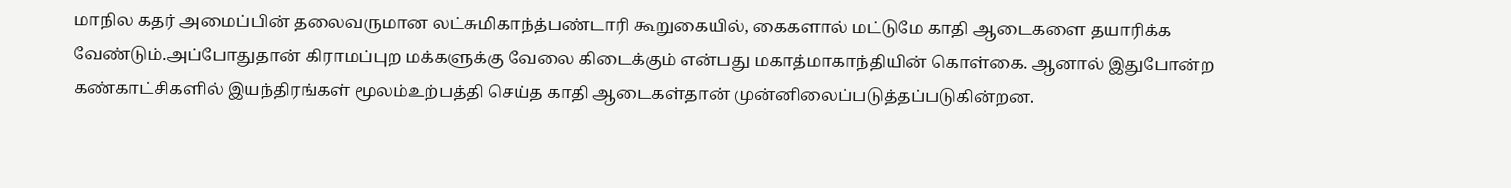மாநில கதர் அமைப்பின் தலைவருமான லட்சுமிகாந்த்பண்டாரி கூறுகையில், கைகளால் மட்டுமே காதி ஆடைகளை தயாரிக்க வேண்டும்.அப்போதுதான் கிராமப்புற மக்களுக்கு வேலை கிடைக்கும் என்பது மகாத்மாகாந்தியின் கொள்கை. ஆனால் இதுபோன்ற கண்காட்சிகளில் இயந்திரங்கள் மூலம்உற்பத்தி செய்த காதி ஆடைகள்தான் முன்னிலைப்படுத்தப்படுகின்றன.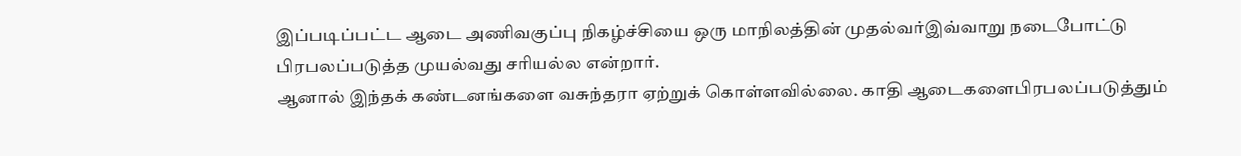இப்படிப்பட்ட ஆடை அணிவகுப்பு நிகழ்ச்சியை ஒரு மாநிலத்தின் முதல்வர்இவ்வாறு நடைபோட்டு பிரபலப்படுத்த முயல்வது சரியல்ல என்றார்.
ஆனால் இந்தக் கண்டனங்களை வசுந்தரா ஏற்றுக் கொள்ளவில்லை. காதி ஆடைகளைபிரபலப்படுத்தும்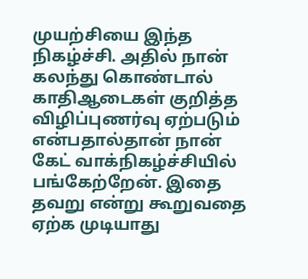முயற்சியை இந்த நிகழ்ச்சி. அதில் நான் கலந்து கொண்டால் காதிஆடைகள் குறித்த விழிப்புணர்வு ஏற்படும் என்பதால்தான் நான் கேட் வாக்நிகழ்ச்சியில் பங்கேற்றேன். இதை தவறு என்று கூறுவதை ஏற்க முடியாது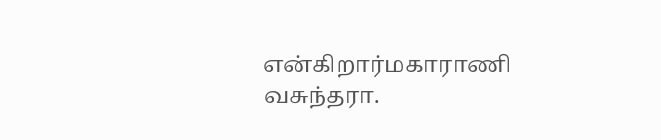என்கிறார்மகாராணி வசுந்தரா.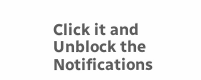Click it and Unblock the Notifications